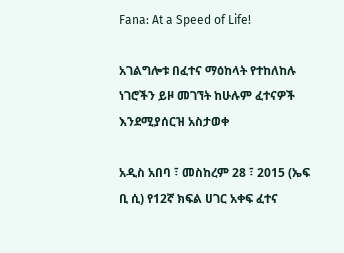Fana: At a Speed of Life!

አገልግሎቱ በፈተና ማዕከላት የተከለከሉ ነገሮችን ይዞ መገኘት ከሁሉም ፈተናዎች እንደሚያሰርዝ አስታወቀ

አዲስ አበባ ፣ መስከረም 28 ፣ 2015 (ኤፍ ቢ ሲ) የ12ኛ ክፍል ሀገር አቀፍ ፈተና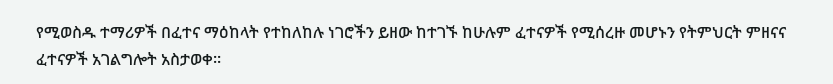የሚወስዱ ተማሪዎች በፈተና ማዕከላት የተከለከሉ ነገሮችን ይዘው ከተገኙ ከሁሉም ፈተናዎች የሚሰረዙ መሆኑን የትምህርት ምዘናና ፈተናዎች አገልግሎት አስታወቀ፡፡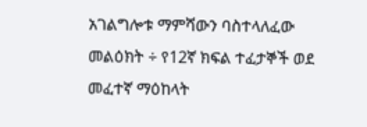አገልግሎቱ ማምሻውን ባስተላለፈው መልዕክት ÷ የ12ኛ ክፍል ተፈታኞች ወደ መፈተኛ ማዕከላት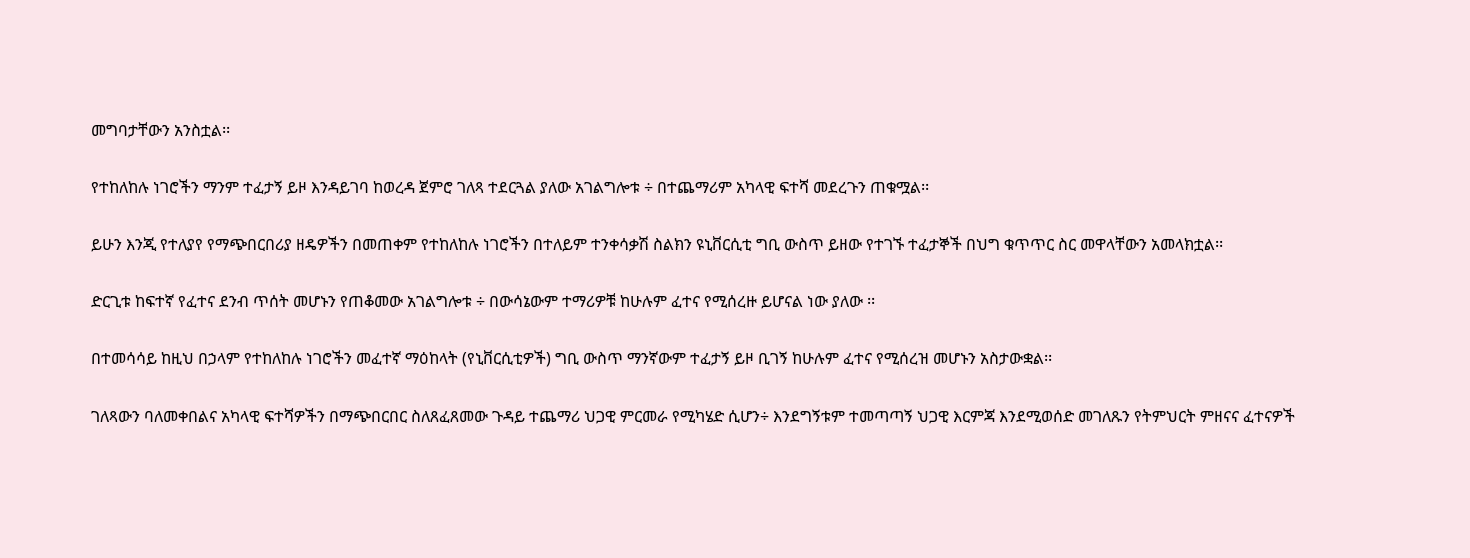መግባታቸውን አንስቷል፡፡

የተከለከሉ ነገሮችን ማንም ተፈታኝ ይዞ እንዳይገባ ከወረዳ ጀምሮ ገለጻ ተደርጓል ያለው አገልግሎቱ ÷ በተጨማሪም አካላዊ ፍተሻ መደረጉን ጠቁሟል፡፡

ይሁን እንጂ የተለያየ የማጭበርበሪያ ዘዴዎችን በመጠቀም የተከለከሉ ነገሮችን በተለይም ተንቀሳቃሽ ስልክን ዩኒቨርሲቲ ግቢ ውስጥ ይዘው የተገኙ ተፈታኞች በህግ ቁጥጥር ስር መዋላቸውን አመላክቷል፡፡

ድርጊቱ ከፍተኛ የፈተና ደንብ ጥሰት መሆኑን የጠቆመው አገልግሎቱ ÷ በውሳኔውም ተማሪዎቹ ከሁሉም ፈተና የሚሰረዙ ይሆናል ነው ያለው ፡፡

በተመሳሳይ ከዚህ በኃላም የተከለከሉ ነገሮችን መፈተኛ ማዕከላት (የኒቨርሲቲዎች) ግቢ ውስጥ ማንኛውም ተፈታኝ ይዞ ቢገኝ ከሁሉም ፈተና የሚሰረዝ መሆኑን አስታውቋል፡፡

ገለጻውን ባለመቀበልና አካላዊ ፍተሻዎችን በማጭበርበር ስለጸፈጸመው ጉዳይ ተጨማሪ ህጋዊ ምርመራ የሚካሄድ ሲሆን÷ እንደግኝቱም ተመጣጣኝ ህጋዊ እርምጃ እንደሚወሰድ መገለጹን የትምህርት ምዘናና ፈተናዎች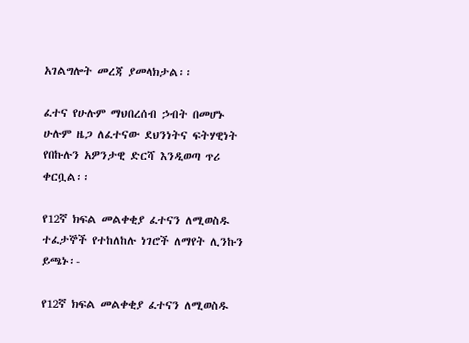አገልግሎት መረጃ ያመላክታል፡፡

ፈተና የሁሉም ማህበረሰብ ኃብት በመሆኑ ሁሉም ዜጋ ለፈተናው ደህንነትና ፍትሃዊነት የበኩሉን አዎንታዊ ድርሻ እንዲወጣ ጥሪ ቀርቧል፡፡

የ12ኛ ክፍል መልቀቂያ ፈተናን ለሚወስዱ ተፈታኞች የተከለከሉ ነገሮች ለማየት ሊንኩን ይጫኑ፡-

የ12ኛ ክፍል መልቀቂያ ፈተናን ለሚወስዱ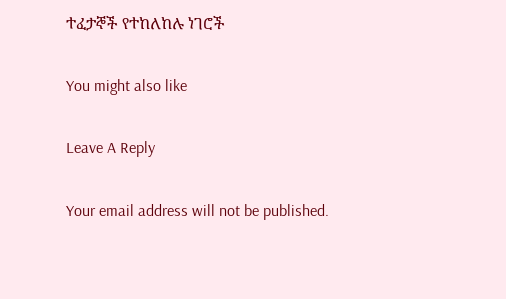ተፈታኞች የተከለከሉ ነገሮች

You might also like

Leave A Reply

Your email address will not be published.